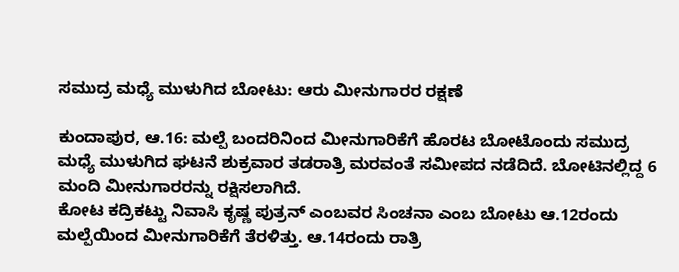ಸಮುದ್ರ ಮಧ್ಯೆ ಮುಳುಗಿದ ಬೋಟು: ಆರು ಮೀನುಗಾರರ ರಕ್ಷಣೆ

ಕುಂದಾಪುರ, ಆ.16: ಮಲ್ಪೆ ಬಂದರಿನಿಂದ ಮೀನುಗಾರಿಕೆಗೆ ಹೊರಟ ಬೋಟೊಂದು ಸಮುದ್ರ ಮಧ್ಯೆ ಮುಳುಗಿದ ಘಟನೆ ಶುಕ್ರವಾರ ತಡರಾತ್ರಿ ಮರವಂತೆ ಸಮೀಪದ ನಡೆದಿದೆ. ಬೋಟಿನಲ್ಲಿದ್ದ 6 ಮಂದಿ ಮೀನುಗಾರರನ್ನು ರಕ್ಷಿಸಲಾಗಿದೆ.
ಕೋಟ ಕದ್ರಿಕಟ್ಟು ನಿವಾಸಿ ಕೃಷ್ಣ ಪುತ್ರನ್ ಎಂಬವರ ಸಿಂಚನಾ ಎಂಬ ಬೋಟು ಆ.12ರಂದು ಮಲ್ಪೆಯಿಂದ ಮೀನುಗಾರಿಕೆಗೆ ತೆರಳಿತ್ತು. ಆ.14ರಂದು ರಾತ್ರಿ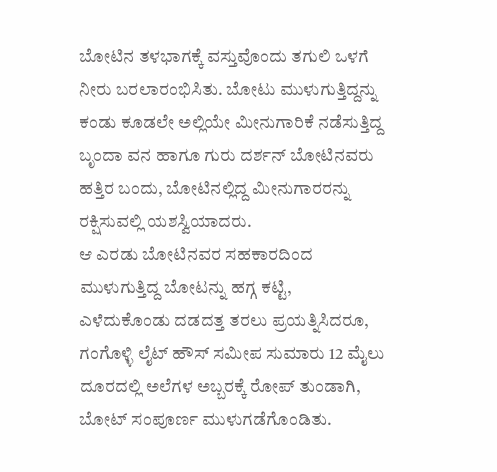ಬೋಟಿನ ತಳಭಾಗಕ್ಕೆ ವಸ್ತುವೊಂದು ತಗುಲಿ ಒಳಗೆ ನೀರು ಬರಲಾರಂಭಿಸಿತು. ಬೋಟು ಮುಳುಗುತ್ತಿದ್ದನ್ನು ಕಂಡು ಕೂಡಲೇ ಅಲ್ಲಿಯೇ ಮೀನುಗಾರಿಕೆ ನಡೆಸುತ್ತಿದ್ದ ಬೃಂದಾ ವನ ಹಾಗೂ ಗುರು ದರ್ಶನ್ ಬೋಟಿನವರು ಹತ್ತಿರ ಬಂದು, ಬೋಟಿನಲ್ಲಿದ್ದ ಮೀನುಗಾರರನ್ನು ರಕ್ಷಿಸುವಲ್ಲಿ ಯಶಸ್ವಿಯಾದರು.
ಆ ಎರಡು ಬೋಟಿನವರ ಸಹಕಾರದಿಂದ ಮುಳುಗುತ್ತಿದ್ದ ಬೋಟನ್ನು ಹಗ್ಗ ಕಟ್ಟಿ, ಎಳೆದುಕೊಂಡು ದಡದತ್ತ ತರಲು ಪ್ರಯತ್ನಿಸಿದರೂ, ಗಂಗೊಳ್ಳಿ ಲೈಟ್ ಹೌಸ್ ಸಮೀಪ ಸುಮಾರು 12 ಮೈಲು ದೂರದಲ್ಲಿ ಅಲೆಗಳ ಅಬ್ಬರಕ್ಕೆ ರೋಪ್ ತುಂಡಾಗಿ, ಬೋಟ್ ಸಂಪೂರ್ಣ ಮುಳುಗಡೆಗೊಂಡಿತು.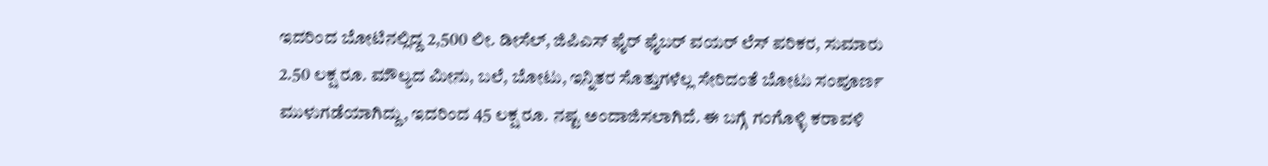ಇದರಿಂದ ಬೋಟಿನಲ್ಲಿದ್ದ 2,500 ಲೀ. ಡೀಸೆಲ್, ಜಿಪಿಎಸ್ ಫೈರ್ ಫೈಬರ್ ವಯರ್ ಲೆಸ್ ಪರಿಕರ, ಸುಮಾರು 2.50 ಲಕ್ಷ ರೂ. ಮೌಲ್ಯದ ಮೀನು, ಬಲೆ, ಬೋಟು, ಇನ್ನಿತರ ಸೊತ್ತುಗಳೆಲ್ಲ ಸೇರಿದಂತೆ ಬೋಟು ಸಂಪೂರ್ಣ ಮುಳುಗಡೆಯಾಗಿದ್ದು, ಇದರಿಂದ 45 ಲಕ್ಷ ರೂ. ನಷ್ಟ ಅಂದಾಜಿಸಲಾಗಿದೆ. ಈ ಬಗ್ಗೆ ಗಂಗೊಳ್ಳಿ ಕರಾವಳಿ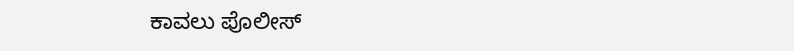ಕಾವಲು ಪೊಲೀಸ್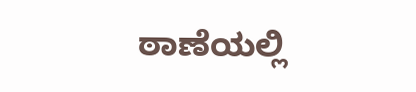ಠಾಣೆಯಲ್ಲಿ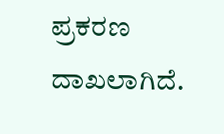ಪ್ರಕರಣ ದಾಖಲಾಗಿದೆ.